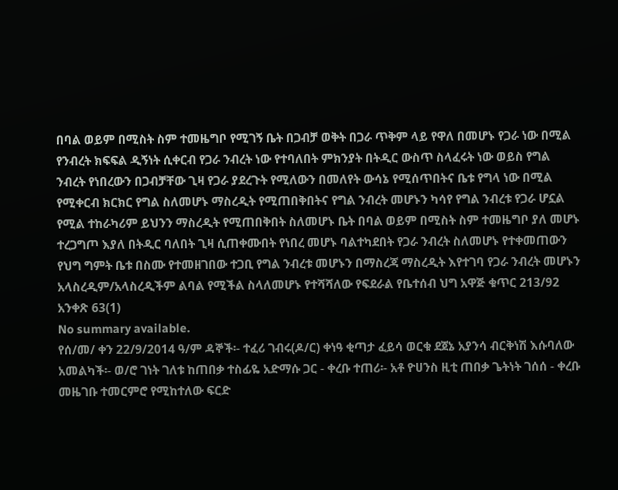በባል ወይም በሚስት ስም ተመዜግቦ የሚገኝ ቤት በጋብቻ ወቅት በጋራ ጥቅም ላይ የዋለ በመሆኑ የጋራ ነው በሚል የንብረት ክፍፍል ዲኝነት ሲቀርብ የጋራ ንብረት ነው የተባለበት ምክንያት በትዲር ውስጥ ስላፈሩት ነው ወይስ የግል ንብረት የነበረውን በጋብቻቸው ጊዛ የጋራ ያደረጉት የሚለውን በመለየት ውሳኔ የሚሰጥበትና ቤቱ የግላ ነው በሚል የሚቀርብ ክርክር የግል ስለመሆኑ ማስረዲት የሚጠበቅበትና የግል ንብረት መሆኑን ካሳየ የግል ንብረቱ የጋራ ሆኗል የሚል ተከራካሪም ይህንን ማስረዲት የሚጠበቅበት ስለመሆኑ ቤት በባል ወይም በሚስት ስም ተመዜግቦ ያለ መሆኑ ተረጋግጦ እያለ በትዲር ባለበት ጊዛ ሲጠቀሙበት የነበረ መሆኑ ባልተካደበት የጋራ ንብረት ስለመሆኑ የተቀመጠውን የህግ ግምት ቤቱ በስሙ የተመዘገበው ተጋቢ የግል ንብረቱ መሆኑን በማስረጃ ማስረዲት እየተገባ የጋራ ንብረት መሆኑን አላስረዲም/አላስረዲችም ልባል የሚችል ስላለመሆኑ የተሻሻለው የፍደራል የቤተሰብ ህግ አዋጅ ቁጥር 213/92 አንቀጽ 63(1)
No summary available.
የሰ/መ/ ቀን 22/9/2014 ዓ/ም ዳኞች፡- ተፈሪ ገብሩ(ዶ/ር) ቀነዓ ቂጣታ ፈይሳ ወርቁ ደጀኔ አያንሳ ብርቅነሽ እሱባለው አመልካች፡- ወ/ሮ ገነት ገለቱ ከጠበቃ ተስፊዬ አድማሱ ጋር - ቀረቡ ተጠሪ፡- አቶ ዮሀንስ ዚቲ ጠበቃ ጌትነት ገሰሰ - ቀረቡ መዜገቡ ተመርምሮ የሚከተለው ፍርድ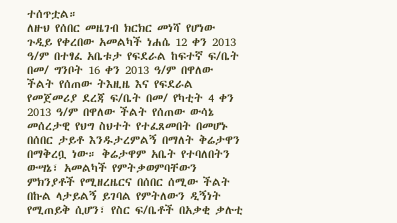ተሰጥቷል።
ለዙህ የሰበር መዜገብ ክርክር መነሻ የሆነው ጉዲይ የቀረበው አመልካች ነሐሴ 12 ቀን 2013 ዓ/ም በተፃፈ አቤቱታ የፍደራል ከፍተኛ ፍ/ቤት በመ/ ግንቦት 16 ቀን 2013 ዓ/ም በዋለው ችልት የሰጠው ትእዚዜ እና የፍደራል የመጀመሪያ ደረጃ ፍ/ቤት በመ/ የካቲት 4 ቀን 2013 ዓ/ም በዋለው ችልት የሰጠው ውሳኔ መሰረታዊ የህግ ስህተት የተፈጸመበት በመሆኑ በሰበር ታይቶ እንዱታረምልኝ በማለት ቅሬታዋን በማቅረቧ ነው። ቅሬታዋም አቤት የተባለበትን ውሣኔ፣ አመልካች የምትቃወምባቸውን ምክንያቶች የሚዘረዜርና በሰበር ሰሚው ችልት በኩል ላታይልኝ ይገባል የምትለውን ዲኝነት የሚጠይቅ ሲሆን፣ የስር ፍ/ቤቶች በአቃቂ ቃሉቲ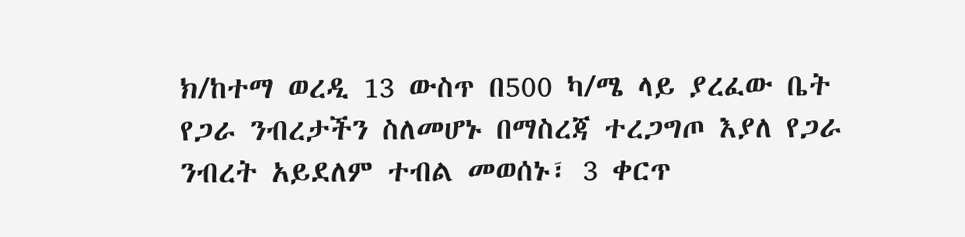ክ/ከተማ ወረዲ 13 ውስጥ በ500 ካ/ሜ ላይ ያረፈው ቤት የጋራ ንብረታችን ስለመሆኑ በማስረጃ ተረጋግጦ እያለ የጋራ ንብረት አይደለም ተብል መወሰኑ፣ 3 ቀርጥ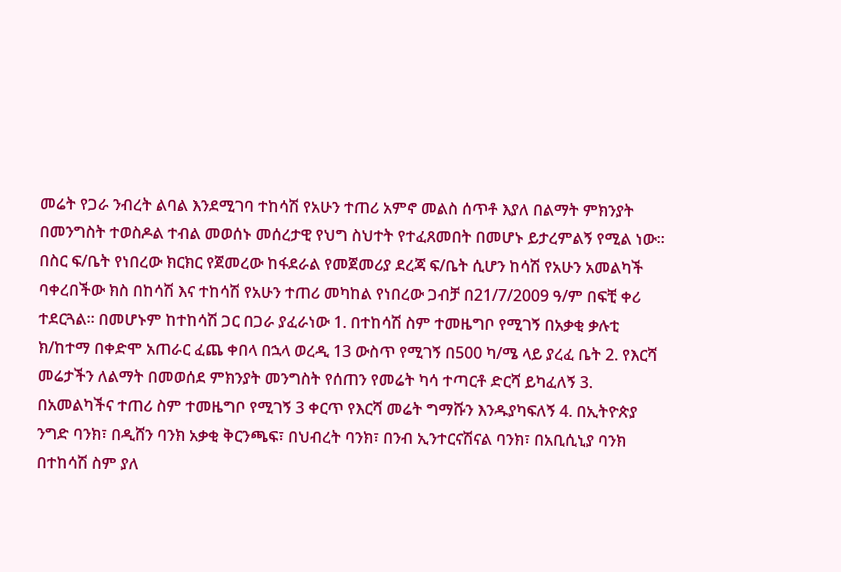መሬት የጋራ ንብረት ልባል እንደሚገባ ተከሳሽ የአሁን ተጠሪ አምኖ መልስ ሰጥቶ እያለ በልማት ምክንያት በመንግስት ተወስዶል ተብል መወሰኑ መሰረታዊ የህግ ስህተት የተፈጸመበት በመሆኑ ይታረምልኝ የሚል ነው።
በስር ፍ/ቤት የነበረው ክርክር የጀመረው ከፋደራል የመጀመሪያ ደረጃ ፍ/ቤት ሲሆን ከሳሽ የአሁን አመልካች ባቀረበችው ክስ በከሳሽ እና ተከሳሽ የአሁን ተጠሪ መካከል የነበረው ጋብቻ በ21/7/2009 ዓ/ም በፍቺ ቀሪ ተደርጓል። በመሆኑም ከተከሳሽ ጋር በጋራ ያፈራነው 1. በተከሳሽ ስም ተመዜግቦ የሚገኝ በአቃቂ ቃሉቲ ክ/ከተማ በቀድሞ አጠራር ፈጨ ቀበላ በኋላ ወረዲ 13 ውስጥ የሚገኝ በ500 ካ/ሜ ላይ ያረፈ ቤት 2. የእርሻ መሬታችን ለልማት በመወሰደ ምክንያት መንግስት የሰጠን የመሬት ካሳ ተጣርቶ ድርሻ ይካፈለኝ 3. በአመልካችና ተጠሪ ስም ተመዜግቦ የሚገኝ 3 ቀርጥ የእርሻ መሬት ግማሹን እንዱያካፍለኝ 4. በኢትዮጵያ ንግድ ባንክ፣ በዲሸን ባንክ አቃቂ ቅርንጫፍ፣ በህብረት ባንክ፣ በንብ ኢንተርናሽናል ባንክ፣ በአቢሲኒያ ባንክ በተከሳሽ ስም ያለ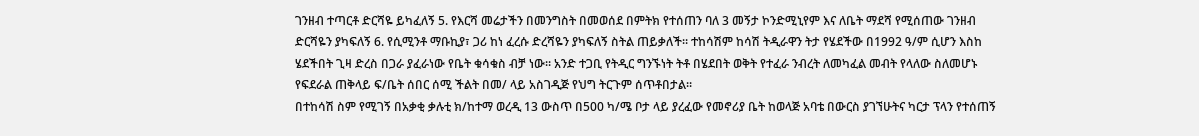ገንዘብ ተጣርቶ ድርሻዬ ይካፈለኝ 5. የእርሻ መሬታችን በመንግስት በመወሰደ በምትክ የተሰጠን ባለ 3 መኝታ ኮንድሚኒየም እና ለቤት ማደሻ የሚሰጠው ገንዘብ ድርሻዬን ያካፍለኝ 6. የሲሚንቶ ማቡኪያ፣ ጋሪ ከነ ፈረሱ ድረሻዬን ያካፍለኝ ስትል ጠይቃለች። ተከሳሽም ከሳሽ ትዲራዋን ትታ የሄደችው በ1992 ዓ/ም ሲሆን እስከ ሄደችበት ጊዛ ድረስ በጋራ ያፈራነው የቤት ቁሳቁስ ብቻ ነው። አንድ ተጋቢ የትዲር ግንኙነት ትቶ በሄደበት ወቅት የተፈራ ንብረት ለመካፈል መብት የላለው ስለመሆኑ የፍደራል ጠቅላይ ፍ/ቤት ሰበር ሰሚ ችልት በመ/ ላይ አስገዲጅ የህግ ትርጉም ሰጥቶበታል።
በተከሳሽ ስም የሚገኝ በአቃቂ ቃሉቲ ክ/ከተማ ወረዲ 13 ውስጥ በ500 ካ/ሜ ቦታ ላይ ያረፈው የመኖሪያ ቤት ከወላጅ አባቴ በውርስ ያገኘሁትና ካርታ ፕላን የተሰጠኝ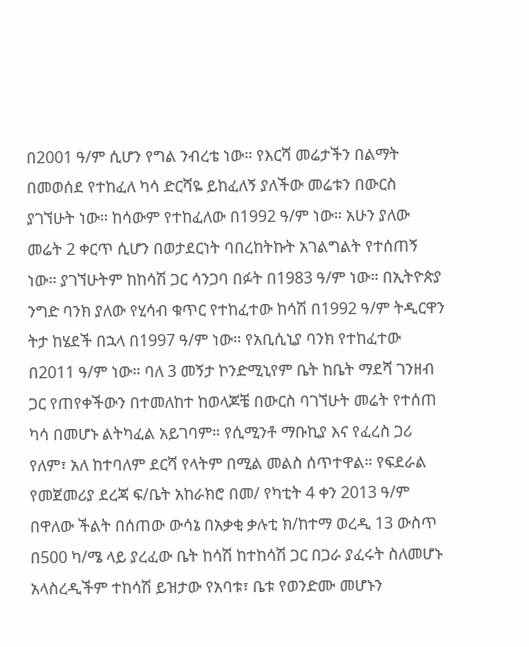በ2001 ዓ/ም ሲሆን የግል ንብረቴ ነው። የእርሻ መሬታችን በልማት በመወሰደ የተከፈለ ካሳ ድርሻዬ ይከፈለኝ ያለችው መሬቱን በውርስ ያገኘሁት ነው። ከሳውም የተከፈለው በ1992 ዓ/ም ነው። አሁን ያለው መሬት 2 ቀርጥ ሲሆን በወታደርነት ባበረከትኩት አገልግልት የተሰጠኝ ነው። ያገኘሁትም ከከሳሽ ጋር ሳንጋባ በፉት በ1983 ዓ/ም ነው። በኢትዮጵያ ንግድ ባንክ ያለው የሂሳብ ቁጥር የተከፈተው ከሳሽ በ1992 ዓ/ም ትዲርዋን ትታ ከሄደች በኋላ በ1997 ዓ/ም ነው። የአቢሲኒያ ባንክ የተከፈተው በ2011 ዓ/ም ነው። ባለ 3 መኝታ ኮንድሚኒየም ቤት ከቤት ማደሻ ገንዘብ ጋር የጠየቀችውን በተመለከተ ከወላጆቼ በውርስ ባገኘሁት መሬት የተሰጠ ካሳ በመሆኑ ልትካፈል አይገባም። የሲሚንቶ ማቡኪያ እና የፈረስ ጋሪ የለም፣ አለ ከተባለም ደርሻ የላትም በሚል መልስ ሰጥተዋል። የፍደራል የመጀመሪያ ደረጃ ፍ/ቤት አከራክሮ በመ/ የካቲት 4 ቀን 2013 ዓ/ም በዋለው ችልት በሰጠው ውሳኔ በአቃቂ ቃሉቲ ክ/ከተማ ወረዲ 13 ውስጥ በ500 ካ/ሜ ላይ ያረፈው ቤት ከሳሽ ከተከሳሽ ጋር በጋራ ያፈሩት ስለመሆኑ አላስረዲችም ተከሳሽ ይዝታው የአባቱ፣ ቤቱ የወንድሙ መሆኑን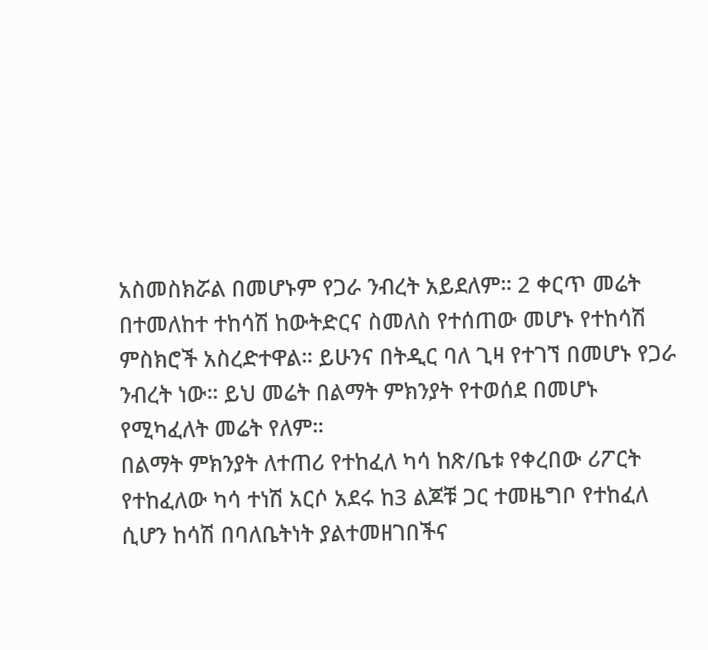አስመስክሯል በመሆኑም የጋራ ንብረት አይደለም። 2 ቀርጥ መሬት በተመለከተ ተከሳሽ ከውትድርና ስመለስ የተሰጠው መሆኑ የተከሳሽ ምስክሮች አስረድተዋል። ይሁንና በትዲር ባለ ጊዛ የተገኘ በመሆኑ የጋራ ንብረት ነው። ይህ መሬት በልማት ምክንያት የተወሰደ በመሆኑ የሚካፈለት መሬት የለም።
በልማት ምክንያት ለተጠሪ የተከፈለ ካሳ ከጽ/ቤቱ የቀረበው ሪፖርት የተከፈለው ካሳ ተነሽ አርሶ አደሩ ከ3 ልጆቹ ጋር ተመዜግቦ የተከፈለ ሲሆን ከሳሽ በባለቤትነት ያልተመዘገበችና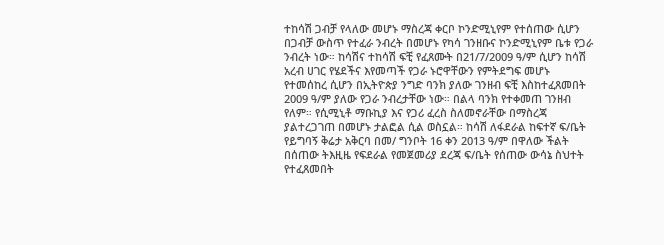ተከሳሽ ጋብቻ የላለው መሆኑ ማስረጃ ቀርቦ ኮንድሚኒየም የተሰጠው ሲሆን በጋብቻ ውስጥ የተፈራ ንብረት በመሆኑ የካሳ ገንዘቡና ኮንድሚኒየም ቤቱ የጋራ ንብረት ነው። ከሳሽና ተከሳሽ ፍቺ የፈጸሙት በ21/7/2009 ዓ/ም ሲሆን ከሳሽ አረብ ሀገር የሄደችና እየመጣች የጋራ ኑሮዋቸውን የምትደግፍ መሆኑ የተመሰከረ ሲሆን በኢትዮጵያ ንግድ ባንክ ያለው ገንዘብ ፍቺ እስከተፈጸመበት 2009 ዓ/ም ያለው የጋራ ንብረታቸው ነው። በልላ ባንክ የተቀመጠ ገንዘብ የለም። የሲሚኒቶ ማቡኪያ እና የጋሪ ፈረስ ስለመኖራቸው በማስረጃ ያልተረጋገጠ በመሆኑ ታልፎል ሲል ወስኗል። ከሳሽ ለፋደራል ከፍተኛ ፍ/ቤት የይግባኝ ቅሬታ አቅርባ በመ/ ግንቦት 16 ቀን 2013 ዓ/ም በዋለው ችልት በሰጠው ትእዚዜ የፍደራል የመጀመሪያ ደረጃ ፍ/ቤት የሰጠው ውሳኔ ስህተት የተፈጸመበት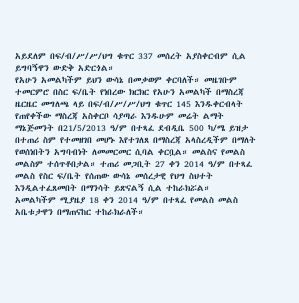አይደለም በፍ/ብ/ሥ/ሥ/ህግ ቁጥር 337 መሰረት አያስቀርብም ሲል ይግባኝዋን ውድቅ አድርጎል።
የአሁን አመልካችም ይህን ውሳኔ በመቃወም ቀርባለች። መዜገቡም ተመርምሮ በስር ፍ/ቤት የነበረው ክርክር የአሁን አመልካች በማስረጃ ዜርዜር መግለጫ ላይ በፍ/ብ/ሥ/ሥ/ህግ ቁጥር 145 እንዱቀርብላት የጠየቀችው ማስረጃ አስቀርቦ ሳያጣራ እንዱሁም መሬት ልማት ማኔጅመንት በ21/5/2013 ዓ/ም በተጻፈ ደብዲቤ 500 ካ/ሜ ይዝታ በተጠሪ ስም የተመዘገበ መሆኑ እየተገለጸ በማስረጃ አላስረዲችም በማለት የወሰነበትን አግባብነት ለመመርመር ሲባል ቀርቧል። መልስና የመልስ መልስም ተሰጥቶበታል። ተጠሪ መጋቢት 27 ቀን 2014 ዓ/ም በተጻፈ መልስ የስር ፍ/ቤት የሰጠው ውሳኔ መሰረታዊ የህግ ስህተት እንዲልተፈጸመበት በማንሳት ይጽናልኝ ሲል ተከራክሯል።
አመልካችም ሚያዜያ 18 ቀን 2014 ዓ/ም በተጻፈ የመልስ መልስ አቤቱታዋን በማጠናከር ተከራክራለች።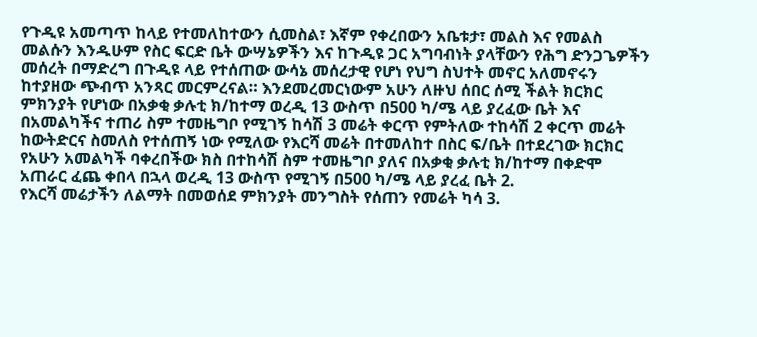የጉዲዩ አመጣጥ ከላይ የተመለከተውን ሲመስል፣ እኛም የቀረበውን አቤቱታ፣ መልስ እና የመልስ መልሱን እንዱሁም የስር ፍርድ ቤት ውሣኔዎችን እና ከጉዲዩ ጋር አግባብነት ያላቸውን የሕግ ድንጋጌዎችን መሰረት በማድረግ በጉዲዩ ላይ የተሰጠው ውሳኔ መሰረታዊ የሆነ የህግ ስህተት መኖር አለመኖሩን ከተያዘው ጭብጥ አንጻር መርምረናል። እንደመረመርነውም አሁን ለዙህ ሰበር ሰሚ ችልት ክርክር ምክንያት የሆነው በአቃቂ ቃሉቲ ክ/ከተማ ወረዲ 13 ውስጥ በ500 ካ/ሜ ላይ ያረፈው ቤት እና በአመልካችና ተጠሪ ስም ተመዜግቦ የሚገኝ ከሳሽ 3 መሬት ቀርጥ የምትለው ተከሳሽ 2 ቀርጥ መሬት ከውትድርና ስመለስ የተሰጠኝ ነው የሚለው የእርሻ መሬት በተመለከተ በስር ፍ/ቤት በተደረገው ክርክር የአሁን አመልካች ባቀረበችው ክስ በተከሳሽ ስም ተመዜግቦ ያለና በአቃቂ ቃሉቲ ክ/ከተማ በቀድሞ አጠራር ፈጨ ቀበላ በኋላ ወረዲ 13 ውስጥ የሚገኝ በ500 ካ/ሜ ላይ ያረፈ ቤት 2.
የእርሻ መሬታችን ለልማት በመወሰደ ምክንያት መንግስት የሰጠን የመሬት ካሳ 3.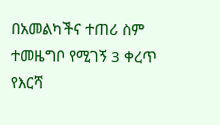በአመልካችና ተጠሪ ስም ተመዜግቦ የሚገኝ 3 ቀረጥ የእርሻ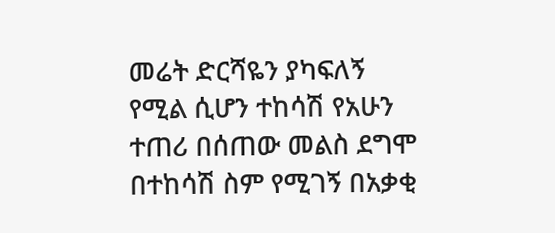መሬት ድርሻዬን ያካፍለኝ የሚል ሲሆን ተከሳሽ የአሁን ተጠሪ በሰጠው መልስ ደግሞ በተከሳሽ ስም የሚገኝ በአቃቂ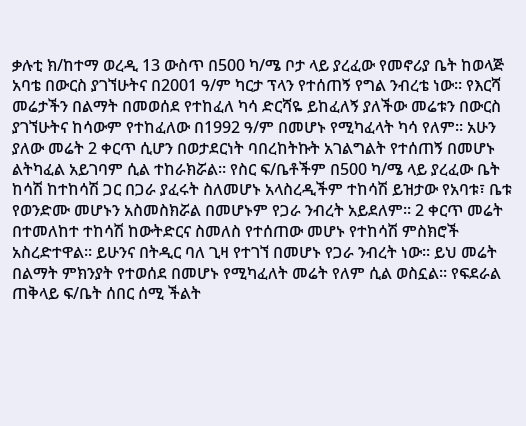ቃሉቲ ክ/ከተማ ወረዲ 13 ውስጥ በ500 ካ/ሜ ቦታ ላይ ያረፈው የመኖሪያ ቤት ከወላጅ አባቴ በውርስ ያገኘሁትና በ2001 ዓ/ም ካርታ ፕላን የተሰጠኝ የግል ንብረቴ ነው። የእርሻ መሬታችን በልማት በመወሰደ የተከፈለ ካሳ ድርሻዬ ይከፈለኝ ያለችው መሬቱን በውርስ ያገኘሁትና ከሳውም የተከፈለው በ1992 ዓ/ም በመሆኑ የሚካፈላት ካሳ የለም። አሁን ያለው መሬት 2 ቀርጥ ሲሆን በወታደርነት ባበረከትኩት አገልግልት የተሰጠኝ በመሆኑ ልትካፈል አይገባም ሲል ተከራክሯል። የስር ፍ/ቤቶችም በ500 ካ/ሜ ላይ ያረፈው ቤት ከሳሽ ከተከሳሽ ጋር በጋራ ያፈሩት ስለመሆኑ አላስረዲችም ተከሳሽ ይዝታው የአባቱ፣ ቤቱ የወንድሙ መሆኑን አስመስክሯል በመሆኑም የጋራ ንብረት አይደለም። 2 ቀርጥ መሬት በተመለከተ ተከሳሽ ከውትድርና ስመለስ የተሰጠው መሆኑ የተከሳሽ ምስክሮች አስረድተዋል። ይሁንና በትዲር ባለ ጊዛ የተገኘ በመሆኑ የጋራ ንብረት ነው። ይህ መሬት በልማት ምክንያት የተወሰደ በመሆኑ የሚካፈለት መሬት የለም ሲል ወስኗል። የፍደራል ጠቅላይ ፍ/ቤት ሰበር ሰሚ ችልት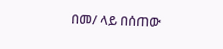በመ/ ላይ በሰጠው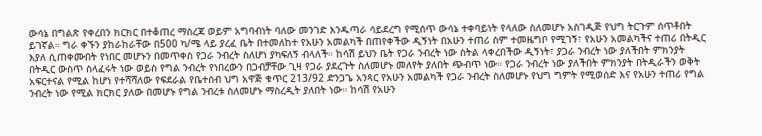ውሳኔ በግልጽ የቀረበን ክርክር በተቆጠረ ማስረጃ ወይም አግባብነት ባለው መንገድ እንዱጣራ ሳይደረግ የሚሰጥ ውሳኔ ተቀባይነት የላለው ስለመሆኑ አስገዲጅ የህግ ትርጉም ሰጥቶበት ይገኛል። ግራ ቀኙን ያከራከራቸው በ500 ካ/ሜ ላይ ያረፈ ቤት በተመለከተ የአሁን አመልካች በጠየቀችው ዲኝነት በአሁን ተጠሪ ስም ተመዜግቦ የሚገኝ፣ የአሁን አመልካችና ተጠሪ በትዲር እያለ ሲጠቀሙበት የነበር መሆኑን በመጥቀስ የጋራ ንብረት ስለሆነ ያካፍለኝ ብላለች። ከሳሽ ይህን ቤት የጋራ ንብረት ነው ስትል ላቀረበችው ዲኝነት፣ ያጋራ ንብረት ነው ያለችበት ምክንያት በትዲር ውስጥ ስላፈሩት ነው ወይስ የግል ንብረት የነበረውን በጋብቻቸው ጊዛ የጋራ ያደረጉት ስለመሆኑ መለየት ያለበት ጭብጥ ነው። የጋራ ንብረት ነው ያለችበት ምክንያት በትዲራችን ወቅት አፍርተናል የሚል ከሆነ የተሻሻለው የፍደራል የቤተሰብ ህግ አዋጅ ቁጥር 213/92 ድንጋጌ አንጻር የአሁን አመልካች የጋራ ንብረት ስለመሆኑ የህግ ግምት የሚወሰድ እና የአሁን ተጠሪ የግል ንብረት ነው የሚል ክርክር ያለው በመሆኑ የግል ንብረቱ ስለመሆኑ ማስረዲት ያለበት ነው። ከሳሽ የአሁን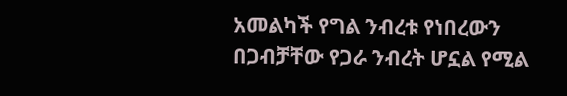አመልካች የግል ንብረቱ የነበረውን በጋብቻቸው የጋራ ንብረት ሆኗል የሚል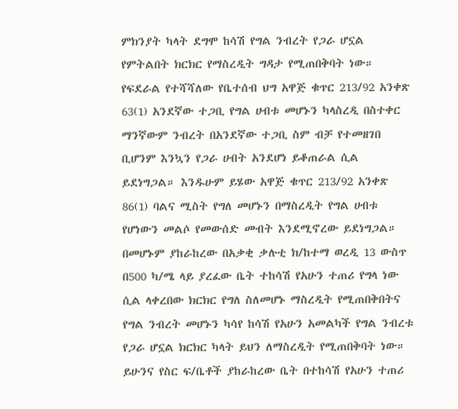ምክንያት ካላት ደግሞ ከሳሽ የግል ንብረት የጋራ ሆኗል የምትልበት ክርክር የማስረዲት ግዳታ የሚጠበቅባት ነው። የፍደራል የተሻሻለው የቤተሰብ ህግ አዋጅ ቁጥር 213/92 አንቀጽ 63(1) አንደኛው ተጋቢ የግል ሀብቱ መሆኑን ካላስረዲ በስተቀር ማንኛውም ንብረት በአንደኛው ተጋቢ ስም ብቻ የተመዘገበ ቢሆንም እንኳን የጋራ ሀብት አንደሆነ ይቆጠራል ሲል ይደነግጋል። እንዱሁም ይሄው አዋጅ ቁጥር 213/92 አንቀጽ 86(1) ባልና ሚስት የግለ መሆኑን በማስረዲት የግል ሀብቱ የሆነውን መልሶ የመውሰድ መብት እንደሚኖረው ይደነግጋል። በመሆኑም ያከራከረው በአቃቂ ቃሉቲ ክ/ከተማ ወረዲ 13 ውስጥ በ500 ካ/ሜ ላይ ያረፈው ቤት ተከሳሽ የአሁን ተጠሪ የግላ ነው ሲል ላቀረበው ክርክር የግለ ስለመሆኑ ማስረዲት የሚጠበቅበትና የግል ንብረት መሆኑን ካሳየ ከሳሽ የአሁን አመልካች የግል ንብረቱ የጋራ ሆኗል ክርክር ካላት ይህን ለማስረዲት የሚጠበቅባት ነው። ይሁንና የስር ፍ/ቤቶች ያከራከረው ቤት በተከሳሽ የአሁን ተጠሪ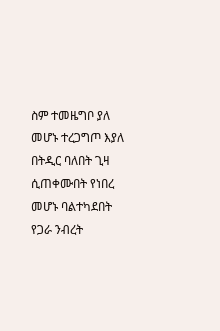ስም ተመዜግቦ ያለ መሆኑ ተረጋግጦ እያለ በትዲር ባለበት ጊዛ ሲጠቀሙበት የነበረ መሆኑ ባልተካደበት የጋራ ንብረት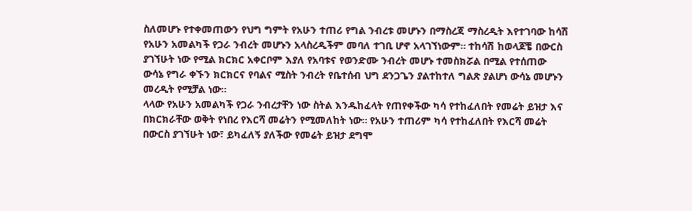ስለመሆኑ የተቀመጠውን የህግ ግምት የአሁን ተጠሪ የግል ንብረቱ መሆኑን በማስረጃ ማስረዲት እየተገባው ከሳሽ የአሁን አመልካች የጋራ ንብረት መሆኑን አላስረዲችም መባለ ተገቢ ሆኖ አላገኘነውም። ተከሳሽ ከወላጆቼ በውርስ ያገኘሁት ነው የሚል ክርክር አቀርቦም እያለ የአባቱና የወንድሙ ንብረት መሆኑ ተመስክሯል በሚል የተሰጠው ውሳኔ የግራ ቀኙን ክርክርና የባልና ሚስት ንብረት የቤተሰብ ህግ ደንጋጌን ያልተከተለ ግልጽ ያልሆነ ውሳኔ መሆኑን መረዲት የሚቻል ነው።
ላላው የአሁን አመልካች የጋራ ንብረታቸን ነው ስትል እንዱከፈላት የጠየቀችው ካሳ የተከፈለበት የመሬት ይዝታ እና በክርክራቸው ወቅት የነበረ የእርሻ መሬትን የሚመለከት ነው። የአሁን ተጠሪም ካሳ የተከፈለበት የእርሻ መሬት በውርስ ያገኘሁት ነው፣ ይካፈለኝ ያለችው የመሬት ይዝታ ደግሞ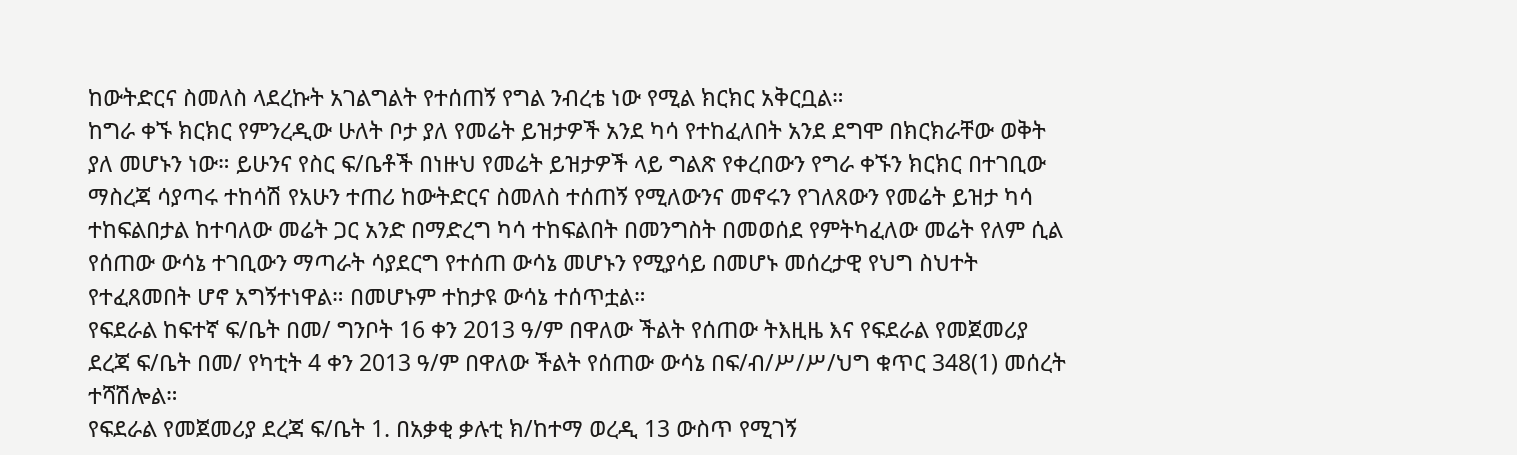ከውትድርና ስመለስ ላደረኩት አገልግልት የተሰጠኝ የግል ንብረቴ ነው የሚል ክርክር አቅርቧል።
ከግራ ቀኙ ክርክር የምንረዲው ሁለት ቦታ ያለ የመሬት ይዝታዎች አንደ ካሳ የተከፈለበት አንደ ደግሞ በክርክራቸው ወቅት ያለ መሆኑን ነው። ይሁንና የስር ፍ/ቤቶች በነዙህ የመሬት ይዝታዎች ላይ ግልጽ የቀረበውን የግራ ቀኙን ክርክር በተገቢው ማስረጃ ሳያጣሩ ተከሳሽ የአሁን ተጠሪ ከውትድርና ስመለስ ተሰጠኝ የሚለውንና መኖሩን የገለጸውን የመሬት ይዝታ ካሳ ተከፍልበታል ከተባለው መሬት ጋር አንድ በማድረግ ካሳ ተከፍልበት በመንግስት በመወሰደ የምትካፈለው መሬት የለም ሲል የሰጠው ውሳኔ ተገቢውን ማጣራት ሳያደርግ የተሰጠ ውሳኔ መሆኑን የሚያሳይ በመሆኑ መሰረታዊ የህግ ስህተት የተፈጸመበት ሆኖ አግኝተነዋል። በመሆኑም ተከታዩ ውሳኔ ተሰጥቷል።
የፍደራል ከፍተኛ ፍ/ቤት በመ/ ግንቦት 16 ቀን 2013 ዓ/ም በዋለው ችልት የሰጠው ትእዚዜ እና የፍደራል የመጀመሪያ ደረጃ ፍ/ቤት በመ/ የካቲት 4 ቀን 2013 ዓ/ም በዋለው ችልት የሰጠው ውሳኔ በፍ/ብ/ሥ/ሥ/ህግ ቁጥር 348(1) መሰረት ተሻሽሎል።
የፍደራል የመጀመሪያ ደረጃ ፍ/ቤት 1. በአቃቂ ቃሉቲ ክ/ከተማ ወረዲ 13 ውስጥ የሚገኝ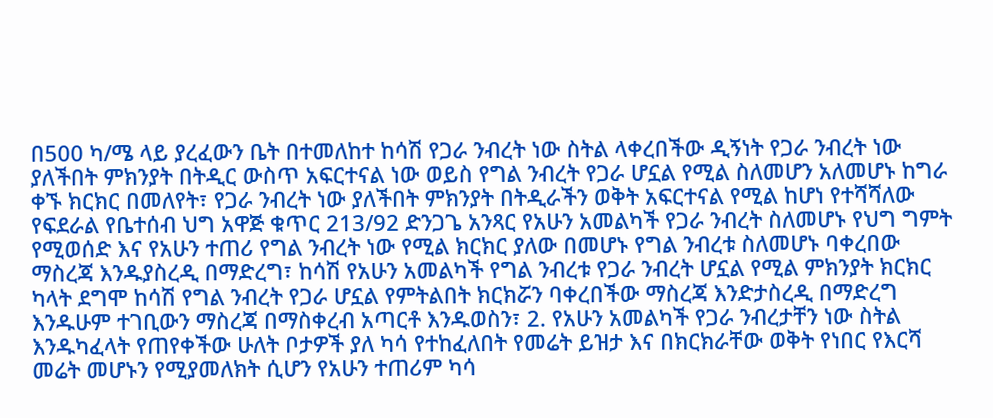በ500 ካ/ሜ ላይ ያረፈውን ቤት በተመለከተ ከሳሽ የጋራ ንብረት ነው ስትል ላቀረበችው ዲኝነት የጋራ ንብረት ነው ያለችበት ምክንያት በትዲር ውስጥ አፍርተናል ነው ወይስ የግል ንብረት የጋራ ሆኗል የሚል ስለመሆን አለመሆኑ ከግራ ቀኙ ክርክር በመለየት፣ የጋራ ንብረት ነው ያለችበት ምክንያት በትዲራችን ወቅት አፍርተናል የሚል ከሆነ የተሻሻለው የፍደራል የቤተሰብ ህግ አዋጅ ቁጥር 213/92 ድንጋጌ አንጻር የአሁን አመልካች የጋራ ንብረት ስለመሆኑ የህግ ግምት የሚወሰድ እና የአሁን ተጠሪ የግል ንብረት ነው የሚል ክርክር ያለው በመሆኑ የግል ንብረቱ ስለመሆኑ ባቀረበው ማስረጃ እንዱያስረዲ በማድረግ፣ ከሳሽ የአሁን አመልካች የግል ንብረቱ የጋራ ንብረት ሆኗል የሚል ምክንያት ክርክር ካላት ደግሞ ከሳሽ የግል ንብረት የጋራ ሆኗል የምትልበት ክርክሯን ባቀረበችው ማስረጃ እንድታስረዲ በማድረግ እንዱሁም ተገቢውን ማስረጃ በማስቀረብ አጣርቶ እንዱወስን፣ 2. የአሁን አመልካች የጋራ ንብረታቸን ነው ስትል እንዱካፈላት የጠየቀችው ሁለት ቦታዎች ያለ ካሳ የተከፈለበት የመሬት ይዝታ እና በክርክራቸው ወቅት የነበር የእርሻ መሬት መሆኑን የሚያመለክት ሲሆን የአሁን ተጠሪም ካሳ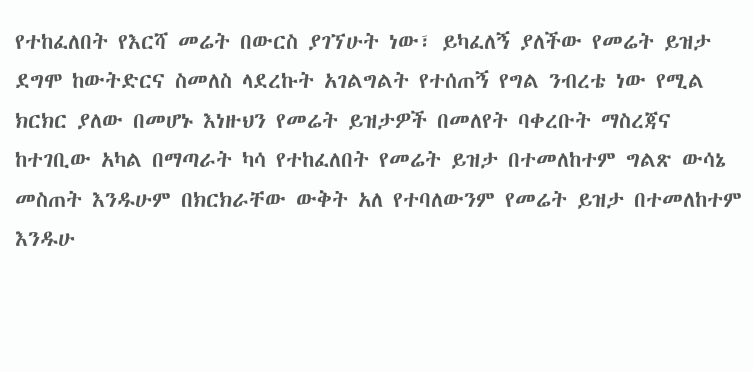የተከፈለበት የእርሻ መሬት በውርስ ያገኘሁት ነው፣ ይካፈለኝ ያለችው የመሬት ይዝታ ደግሞ ከውትድርና ስመለስ ላደረኩት አገልግልት የተሰጠኝ የግል ንብረቴ ነው የሚል ክርክር ያለው በመሆኑ እነዙህን የመሬት ይዝታዎች በመለየት ባቀረቡት ማስረጃና ከተገቢው አካል በማጣራት ካሳ የተከፈለበት የመሬት ይዝታ በተመለከተም ግልጽ ውሳኔ መስጠት እንዱሁም በክርክራቸው ውቅት አለ የተባለውንም የመሬት ይዝታ በተመለከተም እንዱሁ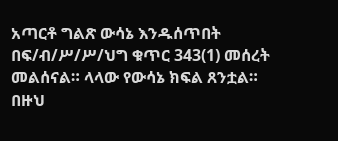አጣርቶ ግልጽ ውሳኔ እንዱሰጥበት በፍ/ብ/ሥ/ሥ/ህግ ቁጥር 343(1) መሰረት መልሰናል። ላላው የውሳኔ ክፍል ጸንቷል።
በዙህ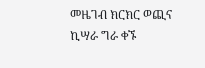መዜገብ ክርክር ወጪና ኪሣራ ግራ ቀኙ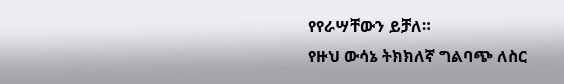የየራሣቸውን ይቻለ።
የዙህ ውሳኔ ትክክለኛ ግልባጭ ለስር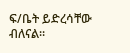ፍ/ቤት ይድረሳቸው ብለናል።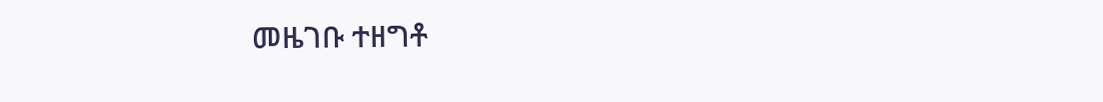መዜገቡ ተዘግቶ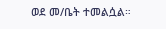ወደ መ/ቤት ተመልሷል።